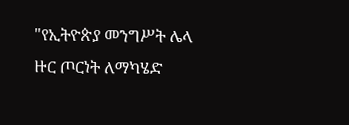"የኢትዮጵያ መንግሥት ሌላ ዙር ጦርነት ለማካሄድ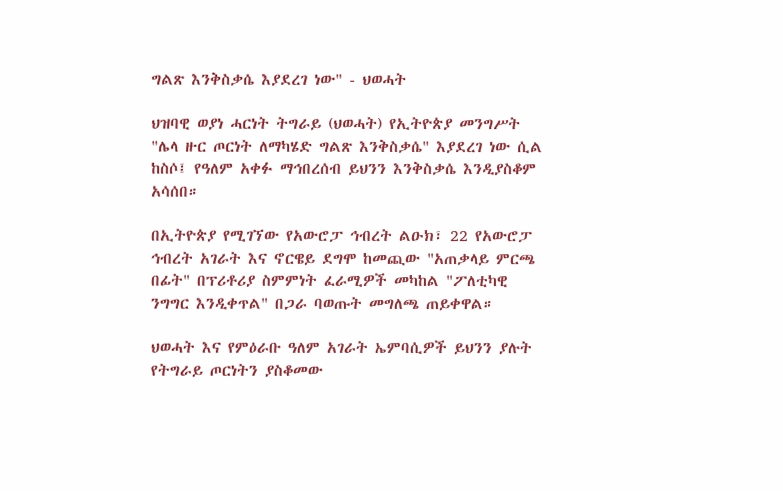ግልጽ እንቅስቃሴ እያደረገ ነው" - ህወሓት

ህዝባዊ ወያነ ሓርነት ትግራይ (ህወሓት) የኢትዮጵያ መንግሥት "ሌላ ዙር ጦርነት ለማካሄድ ግልጽ እንቅስቃሴ" እያደረገ ነው ሲል ከስሶ፤ የዓለም አቀፉ ማኅበረሰብ ይህንን እንቅስቃሴ እንዲያስቆም አሳሰበ።

በኢትዮጵያ የሚገኘው የአውሮፓ ኅብረት ልዑክ፣ 22 የአውሮፓ ኅብረት አገራት እና ኖርዌይ ደግሞ ከመጪው "አጠቃላይ ምርጫ በፊት" በፕሪቶሪያ ስምምነት ፈራሚዎች መካከል "ፖለቲካዊ ንግግር እንዲቀጥል" በጋራ ባወጡት መግለጫ ጠይቀዋል።

ህወሓት እና የምዕራቡ ዓለም አገራት ኤምባሲዎች ይህንን ያሉት የትግራይ ጦርነትን ያስቆመው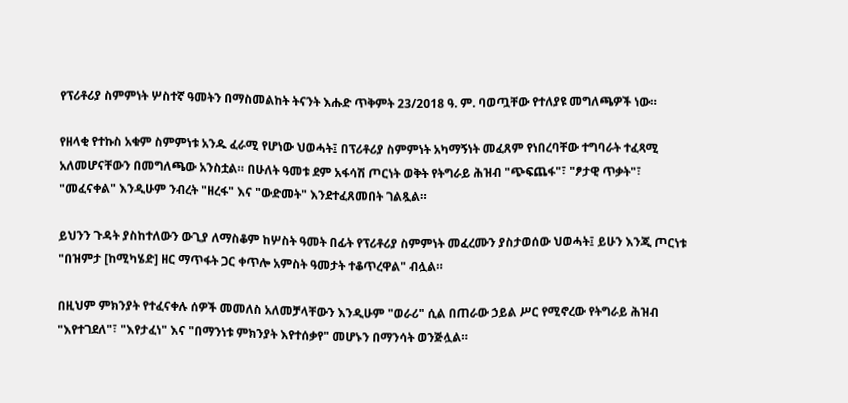የፕሪቶሪያ ስምምነት ሦስተኛ ዓመትን በማስመልከት ትናንት እሑድ ጥቅምት 23/2018 ዓ. ም. ባወጧቸው የተለያዩ መግለጫዎች ነው።

የዘላቂ የተኩስ አቁም ስምምነቱ አንዱ ፈራሚ የሆነው ህወሓት፤ በፕሪቶሪያ ስምምነት አካማኝነት መፈጸም የነበረባቸው ተግባራት ተፈጻሚ አለመሆናቸውን በመግለጫው አንስቷል። በሁለት ዓመቱ ደም አፋሳሽ ጦርነት ወቅት የትግራይ ሕዝብ "ጭፍጨፋ"፣ "ፆታዊ ጥቃት"፣ "መፈናቀል" እንዲሁም ንብረት "ዘረፋ" እና "ውድመት" እንደተፈጸመበት ገልጿል።

ይህንን ጉዳት ያስከተለውን ውጊያ ለማስቆም ከሦስት ዓመት በፊት የፕሪቶሪያ ስምምነት መፈረሙን ያስታወሰው ህወሓት፤ ይሁን እንጂ ጦርነቱ "በዝምታ [ከሚካሄድ] ዘር ማጥፋት ጋር ቀጥሎ አምስት ዓመታት ተቆጥረዋል" ብሏል።

በዚህም ምክንያት የተፈናቀሉ ሰዎች መመለስ አለመቻላቸውን እንዲሁም "ወራሪ" ሲል በጠራው ኃይል ሥር የሚኖረው የትግራይ ሕዝብ "እየተገደለ"፣ "እየታፈነ" እና "በማንነቱ ምክንያት እየተሰቃየ" መሆኑን በማንሳት ወንጅሏል።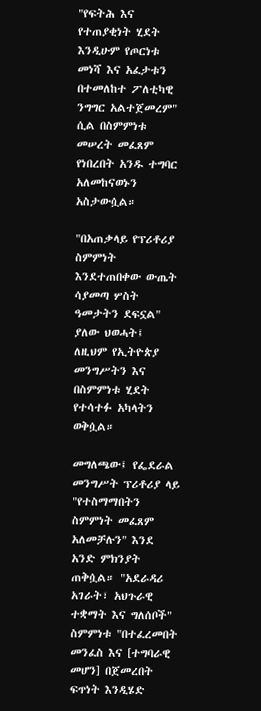"የፍትሕ እና የተጠያቂነት ሂደት እንዲሁም የጦርነቱ መነሻ እና አፈታቱን በተመለከተ ፖለቲካዊ ንግግር አልተጀመረም" ሲል በስምምነቱ መሠረት መፈጸም የነበረበት አንዱ ተግባር አለመከናወኑን አስታውሷል።

"በአጠቃላይ የፕሪቶሪያ ስምምነት እንደተጠበቀው ውጤት ሳያመጣ ሦስት ዓመታትን ደፍኗል" ያለው ህወሓት፤ ለዚህም የኢትዮጵያ መንግሥትን እና በስምምነቱ ሂደት የተሳተፉ አካላትን ወቅሷል።

መግለጫው፤ የፌደራል መንግሥት ፕሪቶሪያ ላይ "የተስማማበትን ስምምነት መፈጸም አለመቻሉን" እንደ አንድ ምክንያት ጠቅሷል። "አደራዳሪ አገራት፣ አህጉራዊ ተቋማት እና ግለሰቦች" ስምምነቱ "በተፈረመበት መንፈስ እና [ተግባራዊ መሆን] በጀመረበት ፍጥነት እንዲሄድ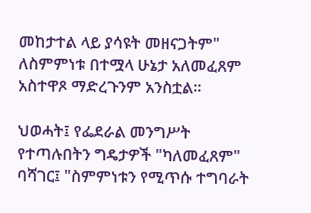መከታተል ላይ ያሳዩት መዘናጋትም" ለስምምነቱ በተሟላ ሁኔታ አለመፈጸም አስተዋጾ ማድረጉንም አንስቷል።

ህወሓት፤ የፌደራል መንግሥት የተጣሉበትን ግዴታዎች "ካለመፈጸም" ባሻገር፤ "ስምምነቱን የሚጥሱ ተግባራት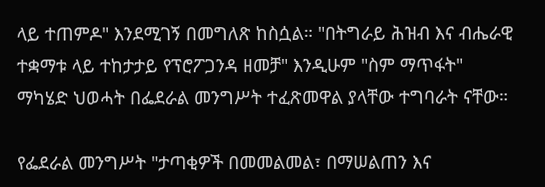ላይ ተጠምዶ" እንደሚገኝ በመግለጽ ከስሷል። "በትግራይ ሕዝብ እና ብሔራዊ ተቋማቱ ላይ ተከታታይ የፕሮፖጋንዳ ዘመቻ" እንዲሁም "ስም ማጥፋት" ማካሄድ ህወሓት በፌደራል መንግሥት ተፈጽመዋል ያላቸው ተግባራት ናቸው።

የፌደራል መንግሥት "ታጣቂዎች በመመልመል፣ በማሠልጠን እና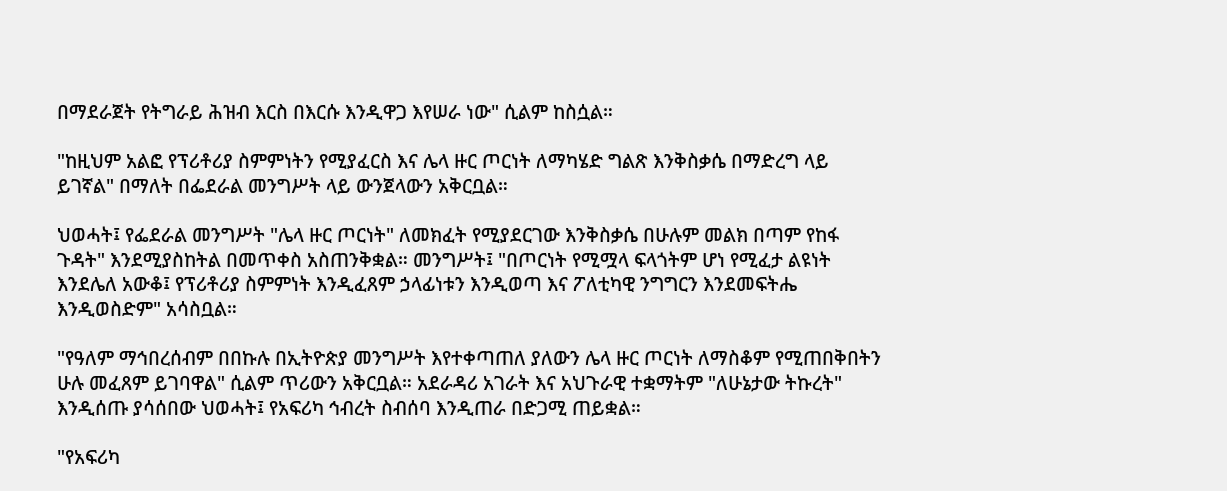በማደራጀት የትግራይ ሕዝብ እርስ በእርሱ እንዲዋጋ እየሠራ ነው" ሲልም ከስሷል።

"ከዚህም አልፎ የፕሪቶሪያ ስምምነትን የሚያፈርስ እና ሌላ ዙር ጦርነት ለማካሄድ ግልጽ እንቅስቃሴ በማድረግ ላይ ይገኛል" በማለት በፌደራል መንግሥት ላይ ውንጀላውን አቅርቧል።

ህወሓት፤ የፌደራል መንግሥት "ሌላ ዙር ጦርነት" ለመክፈት የሚያደርገው እንቅስቃሴ በሁሉም መልክ በጣም የከፋ ጉዳት" እንደሚያስከትል በመጥቀስ አስጠንቅቋል። መንግሥት፤ "በጦርነት የሚሟላ ፍላጎትም ሆነ የሚፈታ ልዩነት እንደሌለ አውቆ፤ የፕሪቶሪያ ስምምነት እንዲፈጸም ኃላፊነቱን እንዲወጣ እና ፖለቲካዊ ንግግርን እንደመፍትሔ እንዲወስድም" አሳስቧል።

"የዓለም ማኅበረሰብም በበኩሉ በኢትዮጵያ መንግሥት እየተቀጣጠለ ያለውን ሌላ ዙር ጦርነት ለማስቆም የሚጠበቅበትን ሁሉ መፈጸም ይገባዋል" ሲልም ጥሪውን አቅርቧል። አደራዳሪ አገራት እና አህጉራዊ ተቋማትም "ለሁኔታው ትኩረት" እንዲሰጡ ያሳሰበው ህወሓት፤ የአፍሪካ ኅብረት ስብሰባ እንዲጠራ በድጋሚ ጠይቋል።

"የአፍሪካ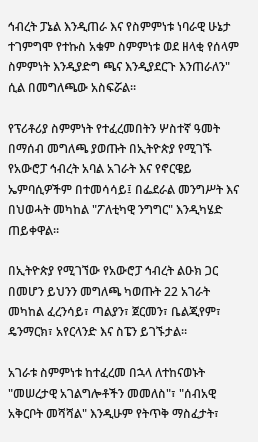ኅብረት ፓኔል እንዲጠራ እና የስምምነቱ ነባራዊ ሁኔታ ተገምግሞ የተኩስ አቁም ስምምነቱ ወደ ዘላቂ የሰላም ስምምነት እንዲያድግ ጫና እንዲያደርጉ እንጠራለን" ሲል በመግለጫው አስፍሯል።

የፕሪቶሪያ ስምምነት የተፈረመበትን ሦስተኛ ዓመት በማሰብ መግለጫ ያወጡት በኢትዮጵያ የሚገኙ የአውሮፓ ኅብረት አባል አገራት እና የኖርዌይ ኤምባሲዎችም በተመሳሳይ፤ በፌደራል መንግሥት እና በህወሓት መካከል "ፖለቲካዊ ንግግር" እንዲካሄድ ጠይቀዋል።

በኢትዮጵያ የሚገኘው የአውሮፓ ኅብረት ልዑክ ጋር በመሆን ይህንን መግለጫ ካወጡት 22 አገራት መካከል ፈረንሳይ፣ ጣልያን፣ ጀርመን፣ ቤልጂየም፣ ዴንማርክ፣ አየርላንድ እና ስፔን ይገኙታል።

አገራቱ ስምምነቱ ከተፈረመ በኋላ ለተከናወኑት "መሠረታዊ አገልግሎቶችን መመለስ"፣ "ሰብአዊ አቅርቦት መሻሻል" እንዲሁም የትጥቅ ማስፈታት፣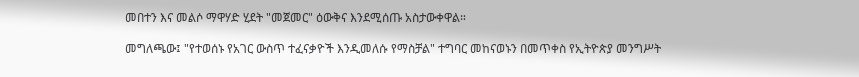መበተን እና መልሶ ማዋሃድ ሂደት "መጀመር" ዕውቅና እንደሚሰጡ አስታውቀዋል።

መግለጫው፤ "የተወሰኑ የአገር ውስጥ ተፈናቃዮች እንዲመለሱ የማስቻል" ተግባር መከናወኑን በመጥቀስ የኢትዮጵያ መንግሥት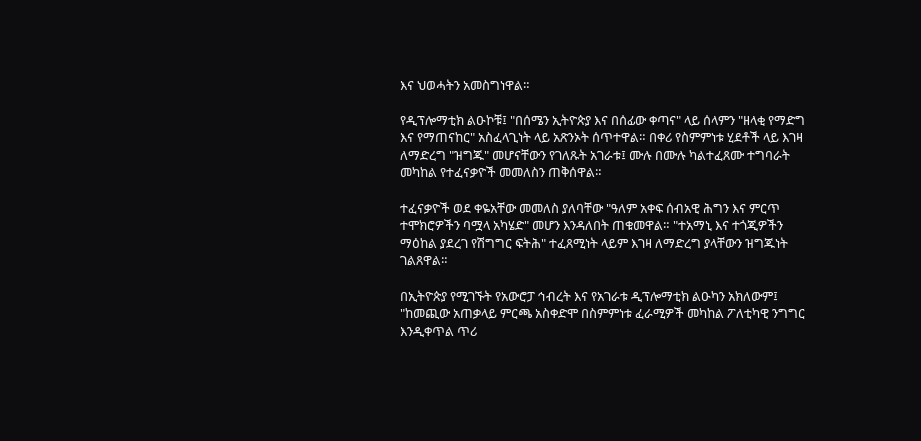እና ህወሓትን አመስግነዋል።

የዲፕሎማቲክ ልዑኮቹ፤ "በሰሜን ኢትዮጵያ እና በሰፊው ቀጣና" ላይ ሰላምን "ዘላቂ የማድግ እና የማጠናከር" አስፈላጊነት ላይ አጽንኦት ሰጥተዋል። በቀሪ የስምምነቱ ሂደቶች ላይ እገዛ ለማድረግ "ዝግጁ" መሆናቸውን የገለጹት አገራቱ፤ ሙሉ በሙሉ ካልተፈጸሙ ተግባራት መካከል የተፈናቃዮች መመለስን ጠቅሰዋል።

ተፈናቃዮች ወደ ቀዬአቸው መመለስ ያለባቸው "ዓለም አቀፍ ሰብአዊ ሕግን እና ምርጥ ተሞክሮዎችን ባሟላ አካሄድ" መሆን እንዳለበት ጠቁመዋል። "ተአማኒ እና ተጎጂዎችን ማዕከል ያደረገ የሽግግር ፍትሕ" ተፈጸሚነት ላይም እገዛ ለማድረግ ያላቸውን ዝግጁነት ገልጸዋል።

በኢትዮጵያ የሚገኙት የአውሮፓ ኅብረት እና የአገራቱ ዲፕሎማቲክ ልዑካን አክለውም፤ "ከመጪው አጠቃላይ ምርጫ አስቀድሞ በስምምነቱ ፈራሚዎች መካከል ፖለቲካዊ ንግግር እንዲቀጥል ጥሪ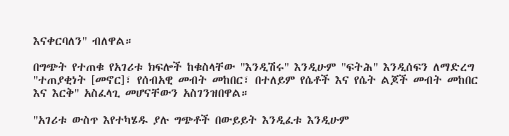እናቀርባለን" ብለዋል።

በግጭት የተጠቁ የአገሪቱ ክፍሎች ከቁስላቸው "እንዲሽሩ" እንዲሁም "ፍትሕ" እንዲሰፍን ለማድረግ "ተጠያቂነት [መኖር]፣ የሰብአዊ መብት መከበር፣ በተለይም የሴቶች እና የሴት ልጆች መብት መከበር እና እርቅ" አስፈላጊ መሆናቸውን አስገንዝበዋል።

"አገሪቱ ውስጥ እየተካሄዱ ያሉ ግጭቶች በውይይት እንዲፈቱ እንዲሁም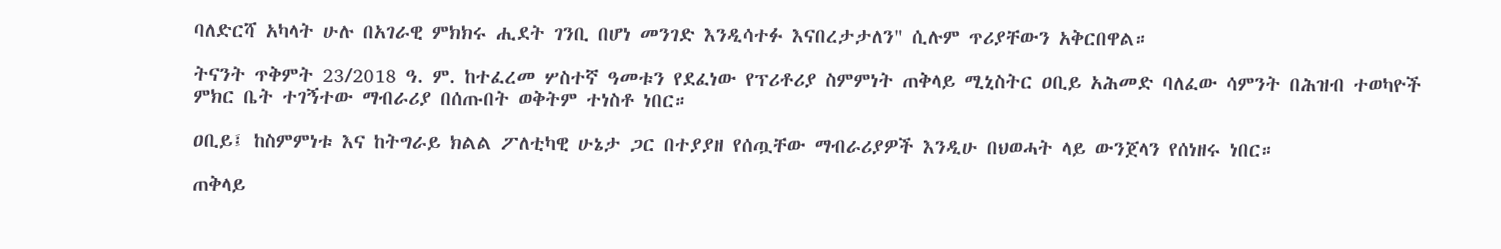ባለድርሻ አካላት ሁሉ በአገራዊ ምክክሩ ሒደት ገንቢ በሆነ መንገድ እንዲሳተፉ እናበረታታለን" ሲሉም ጥሪያቸውን አቅርበዋል።

ትናንት ጥቅምት 23/2018 ዓ. ም. ከተፈረመ ሦስተኛ ዓመቱን የደፈነው የፕሪቶሪያ ስምምነት ጠቅላይ ሚኒስትር ዐቢይ አሕመድ ባለፈው ሳምንት በሕዝብ ተወካዮች ምክር ቤት ተገኝተው ማብራሪያ በሰጡበት ወቅትም ተነስቶ ነበር።

ዐቢይ፤ ከስምምነቱ እና ከትግራይ ክልል ፖለቲካዊ ሁኔታ ጋር በተያያዘ የሰጧቸው ማብራሪያዎች እንዲሁ በህወሓት ላይ ውንጀላን የሰነዘሩ ነበር።

ጠቅላይ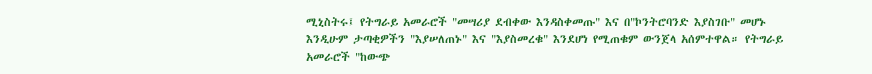ሚኒስትሩ፤ የትግራይ አመራሮች "መሣሪያ ደብቀው እንዳስቀመጡ" እና በ"ኮንትሮባንድ እያስገቡ" መሆኑ እንዲሁም ታጣቂዎችን "እያሠለጠኑ" እና "እያስመረቁ" እንደሆነ የሚጠቁም ውንጀላ አሰምተዋል። የትግራይ አመራሮች "ከውጭ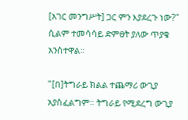[አገር መንግሥት] ጋር ምን እያደረጉ ነው?" ሲልም ተመሳሳይ ድምፀት ያለው ጥያቄ አንስተዋል።

"[በ]ትግራይ ክልል ተጨማሪ ውጊያ አያስፈልግም። ትግራይ የሚደረግ ውጊያ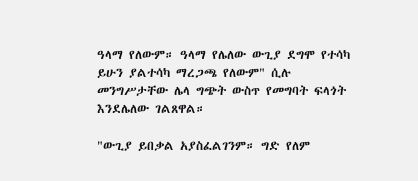ዓላማ የለውም። ዓላማ የሌለው ውጊያ ደግሞ የተሳካ ይሁን ያልተሳካ ማረጋጫ የለውም" ሲሉ መንግሥታቸው ሌላ ግጭት ውስጥ የመግባት ፍላጎት እንደሌለው ገልጸዋል።

"ውጊያ ይበቃል አያስፈልገንም። ግድ የለም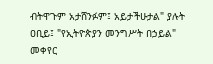ብትዋጉም አታሸንፉም፤ አይታችሁታል" ያሉት ዐቢይ፤ "የኢትዮጵያን መንግሥት በኃይል" መቀየር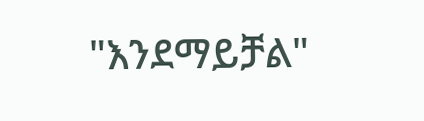"እንደማይቻል"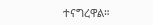ተናግረዋል።